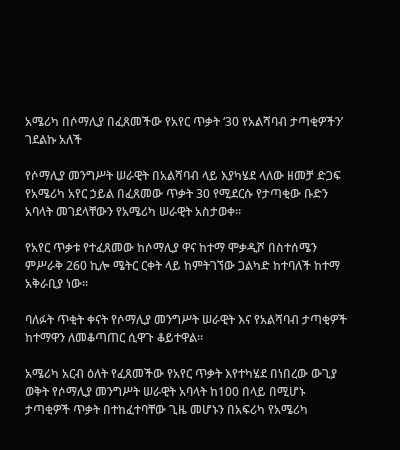አሜሪካ በሶማሊያ በፈጸመችው የአየር ጥቃት ‘30 የአልሻባብ ታጣቂዎችን’ ገደልኩ አለች

የሶማሊያ መንግሥት ሠራዊት በአልሻባብ ላይ እያካሄደ ላለው ዘመቻ ድጋፍ የአሜሪካ አየር ኃይል በፈጸመው ጥቃት 30 የሚደርሱ የታጣቂው ቡድን አባላት መገደላቸውን የአሜሪካ ሠራዊት አስታወቀ።

የአየር ጥቃቱ የተፈጸመው ከሶማሊያ ዋና ከተማ ሞቃዲሾ በስተሰሜን ምሥራቅ 260 ኪሎ ሜትር ርቀት ላይ ከምትገኘው ጋልካድ ከተባለች ከተማ አቅራቢያ ነው።

ባለፉት ጥቂት ቀናት የሶማሊያ መንግሥት ሠራዊት እና የአልሻባብ ታጣቂዎች ከተማዋን ለመቆጣጠር ሲዋጉ ቆይተዋል።

አሜሪካ አርብ ዕለት የፈጸመችው የአየር ጥቃት እየተካሄደ በነበረው ውጊያ ወቅት የሶማሊያ መንግሥት ሠራዊት አባላት ከ100 በላይ በሚሆኑ ታጣቂዎች ጥቃት በተከፈተባቸው ጊዜ መሆኑን በአፍሪካ የአሜሪካ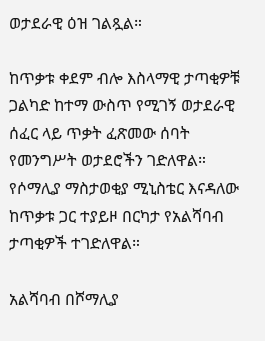ወታደራዊ ዕዝ ገልጿል።

ከጥቃቱ ቀደም ብሎ እስላማዊ ታጣቂዎቹ ጋልካድ ከተማ ውስጥ የሚገኝ ወታደራዊ ሰፈር ላይ ጥቃት ፈጽመው ሰባት የመንግሥት ወታደሮችን ገድለዋል። የሶማሊያ ማስታወቂያ ሚኒስቴር እናዳለው ከጥቃቱ ጋር ተያይዞ በርካታ የአልሻባብ ታጣቂዎች ተገድለዋል።

አልሻባብ በሾማሊያ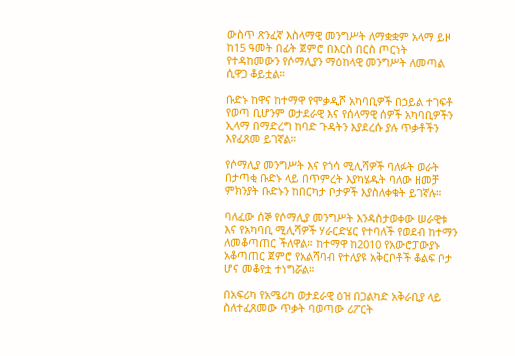ውስጥ ጽንፈኛ እስላማዊ መንግሥት ለማቋቋም አላማ ይዞ ከ15 ዓመት በፊት ጀምሮ በእርስ በርስ ጦርነት የተዳከመውን የሶማሊያን ማዕከላዊ መንግሥት ለመጣል ሲዋጋ ቆይቷል።

ቡድኑ ከዋና ከተማዋ የሞቃዲሾ አካባቢዎች በኃይል ተገፍቶ የወጣ ቢሆንም ወታደራዊ እና የሰላማዊ ሰዎች አካባቢዎችን ኢላማ በማድረግ ከባድ ጉዳትን እያደረሱ ያሉ ጥቃቶችን እየፈጸመ ይገኛል።

የሶማሊያ መንግሥት እና የጎሳ ሚሊሻዎች ባለፉት ወራት በታጣቂ ቡድኑ ላይ በጥምረት እያካሄዱት ባለው ዘመቻ ምክንያት ቡድኑን ከበርካታ ቦታዎች እያስለቀቁት ይገኛሉ።

ባለፈው ሰኞ የሶማሊያ መንግሥት እንዳስታወቀው ሠራዊቱ እና የአካባቢ ሚሊሻዎች ሃራርድሄር የተባለች የወደብ ከተማን ለመቆጣጠር ችለዋል። ከተማዋ ከ2010 የአውሮፓውያኑ አቆጣጠር ጀምሮ የአልሻባብ የተለያዩ አቅርቦቶች ቆልፍ ቦታ ሆና መቆየቷ ተነግሯል።

በአፍሪካ የአሜሪካ ወታደራዊ ዕዝ በጋልካድ አቅራቢያ ላይ ስለተፈጸመው ጥቃት ባወጣው ሪፖርት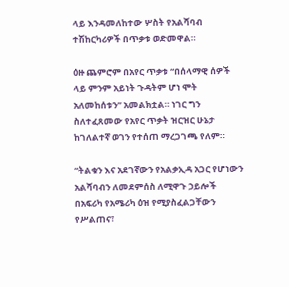ላይ እንዳመለከተው ሦስት የአልሻባብ ተሽከርካሪዎች በጥቃቱ ወድመዋል።

ዕዙ ጨምሮም በአየር ጥቃቱ “በሰላማዊ ሰዎች ላይ ምንም አይነት ጉዳትም ሆነ ሞት አለመከሰቱን” አመልክቷል። ነገር ግን ስለተፈጸመው የአየር ጥቃት ዝርዝር ሁኔታ ከገለልተኛ ወገን የተሰጠ ማረጋገጫ የለም።

“ትልቁን እና አደገኛውን የአልቃኢዳ አጋር የሆነውን አልሻባብን ለመደምሰስ ለሚዋጉ ኃይሎች በአፍሪካ የአሜሪካ ዕዝ የሚያስፈልጋቸውን የሥልጠና፣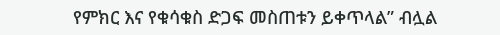የምክር እና የቁሳቁስ ድጋፍ መስጠቱን ይቀጥላል” ብሏል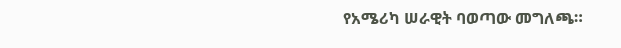የአሜሪካ ሠራዊት ባወጣው መግለጫ።